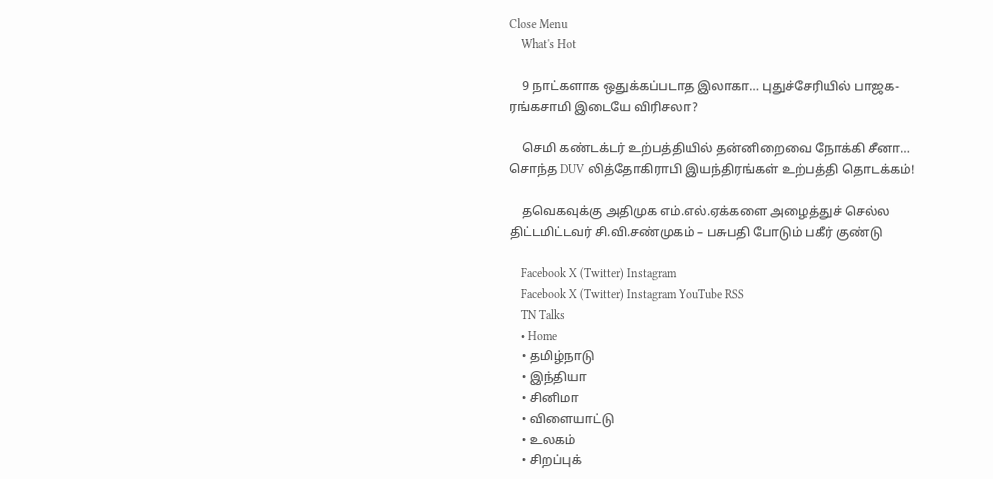Close Menu
    What's Hot

    9 நாட்களாக ஒதுக்கப்படாத இலாகா… புதுச்சேரியில் பாஜக-ரங்கசாமி இடையே விரிசலா?

    செமி கண்டக்டர் உற்பத்தியில் தன்னிறைவை நோக்கி சீனா… சொந்த DUV லித்தோகிராபி இயந்திரங்கள் உற்பத்தி தொடக்கம்!

    தவெகவுக்கு அதிமுக எம்.எல்.ஏக்களை அழைத்துச் செல்ல திட்டமிட்டவர் சி.வி.சண்முகம் – பசுபதி போடும் பகீர் குண்டு

    Facebook X (Twitter) Instagram
    Facebook X (Twitter) Instagram YouTube RSS
    TN Talks
    • Home
    • தமிழ்நாடு
    • இந்தியா
    • சினிமா
    • விளையாட்டு
    • உலகம்
    • சிறப்புக்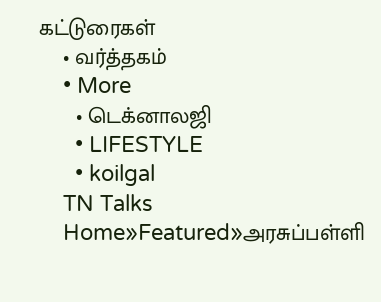கட்டுரைகள்
    • வர்த்தகம்
    • More
      • டெக்னாலஜி
      • LIFESTYLE
      • koilgal
    TN Talks
    Home»Featured»அரசுப்பள்ளி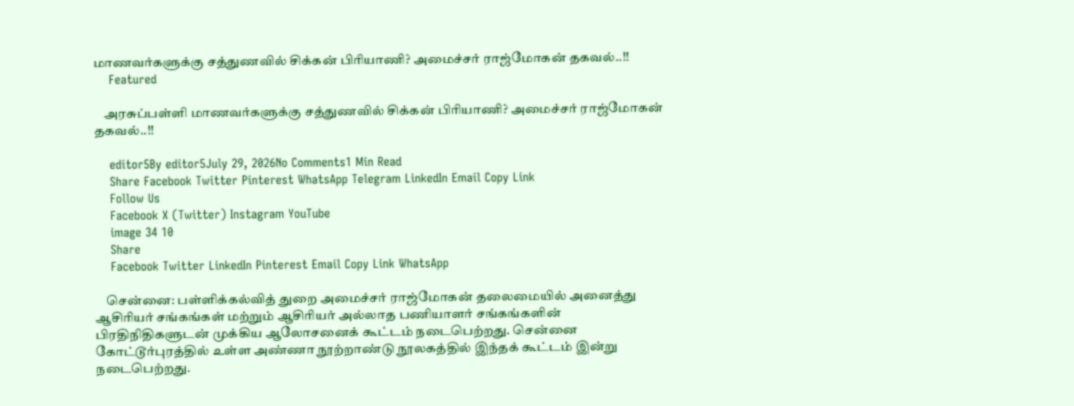மாணவர்களுக்கு சத்துணவில் சிக்கன் பிரியாணி? அமைச்சர் ராஜ்மோகன் தகவல்..!!
    Featured

    அரசுப்பள்ளி மாணவர்களுக்கு சத்துணவில் சிக்கன் பிரியாணி? அமைச்சர் ராஜ்மோகன் தகவல்..!!

    editor5By editor5July 29, 2026No Comments1 Min Read
    Share Facebook Twitter Pinterest WhatsApp Telegram LinkedIn Email Copy Link
    Follow Us
    Facebook X (Twitter) Instagram YouTube
    image 34 10
    Share
    Facebook Twitter LinkedIn Pinterest Email Copy Link WhatsApp

    சென்னை: பள்ளிக்கல்வித் துறை அமைச்சர் ராஜ்மோகன் தலைமையில் அனைத்து ஆசிரியர் சங்கங்கள் மற்றும் ஆசிரியர் அல்லாத பணியாளர் சங்கங்களின் பிரதிநிதிகளுடன் முக்கிய ஆலோசனைக் கூட்டம் நடைபெற்றது. சென்னை கோட்டூர்புரத்தில் உள்ள அண்ணா நூற்றாண்டு நூலகத்தில் இந்தக் கூட்டம் இன்று நடைபெற்றது.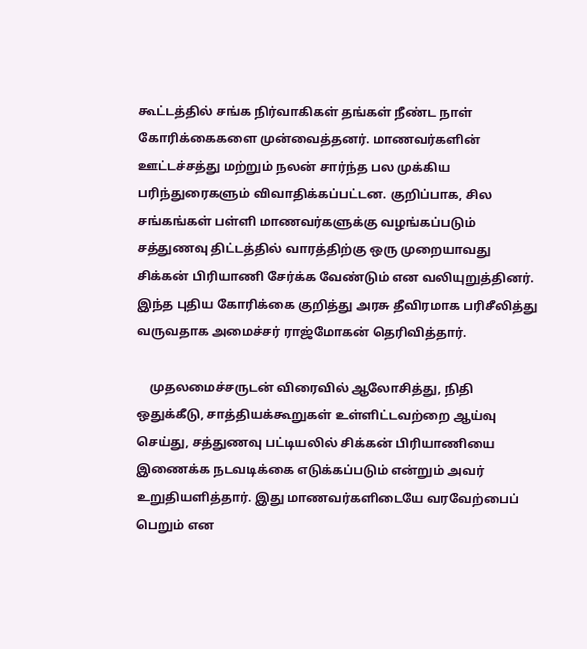கூட்டத்தில் சங்க நிர்வாகிகள் தங்கள் நீண்ட நாள் கோரிக்கைகளை முன்வைத்தனர். மாணவர்களின் ஊட்டச்சத்து மற்றும் நலன் சார்ந்த பல முக்கிய பரிந்துரைகளும் விவாதிக்கப்பட்டன. குறிப்பாக, சில சங்கங்கள் பள்ளி மாணவர்களுக்கு வழங்கப்படும் சத்துணவு திட்டத்தில் வாரத்திற்கு ஒரு முறையாவது சிக்கன் பிரியாணி சேர்க்க வேண்டும் என வலியுறுத்தினர். இந்த புதிய கோரிக்கை குறித்து அரசு தீவிரமாக பரிசீலித்து வருவதாக அமைச்சர் ராஜ்மோகன் தெரிவித்தார்.

    முதலமைச்சருடன் விரைவில் ஆலோசித்து, நிதி ஒதுக்கீடு, சாத்தியக்கூறுகள் உள்ளிட்டவற்றை ஆய்வு செய்து, சத்துணவு பட்டியலில் சிக்கன் பிரியாணியை இணைக்க நடவடிக்கை எடுக்கப்படும் என்றும் அவர் உறுதியளித்தார். இது மாணவர்களிடையே வரவேற்பைப் பெறும் என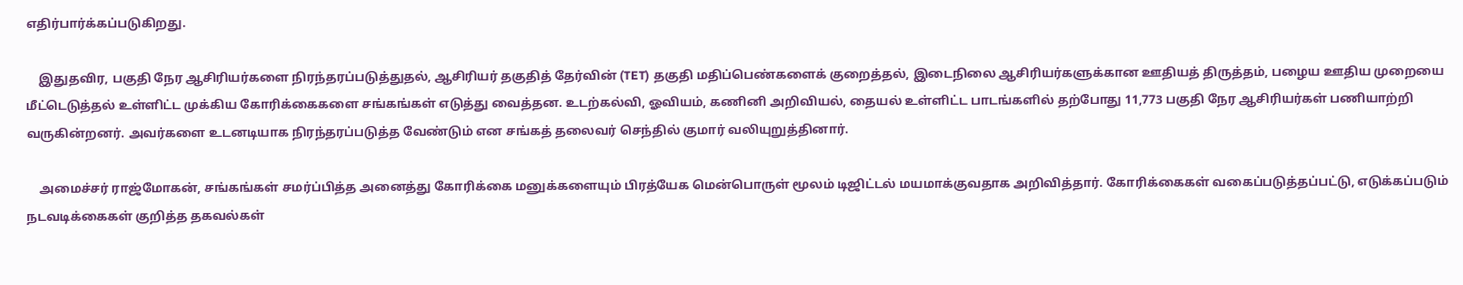எதிர்பார்க்கப்படுகிறது.

    இதுதவிர, பகுதி நேர ஆசிரியர்களை நிரந்தரப்படுத்துதல், ஆசிரியர் தகுதித் தேர்வின் (TET) தகுதி மதிப்பெண்களைக் குறைத்தல், இடைநிலை ஆசிரியர்களுக்கான ஊதியத் திருத்தம், பழைய ஊதிய முறையை மீட்டெடுத்தல் உள்ளிட்ட முக்கிய கோரிக்கைகளை சங்கங்கள் எடுத்து வைத்தன. உடற்கல்வி, ஓவியம், கணினி அறிவியல், தையல் உள்ளிட்ட பாடங்களில் தற்போது 11,773 பகுதி நேர ஆசிரியர்கள் பணியாற்றி வருகின்றனர். அவர்களை உடனடியாக நிரந்தரப்படுத்த வேண்டும் என சங்கத் தலைவர் செந்தில் குமார் வலியுறுத்தினார்.

    அமைச்சர் ராஜ்மோகன், சங்கங்கள் சமர்ப்பித்த அனைத்து கோரிக்கை மனுக்களையும் பிரத்யேக மென்பொருள் மூலம் டிஜிட்டல் மயமாக்குவதாக அறிவித்தார். கோரிக்கைகள் வகைப்படுத்தப்பட்டு, எடுக்கப்படும் நடவடிக்கைகள் குறித்த தகவல்கள்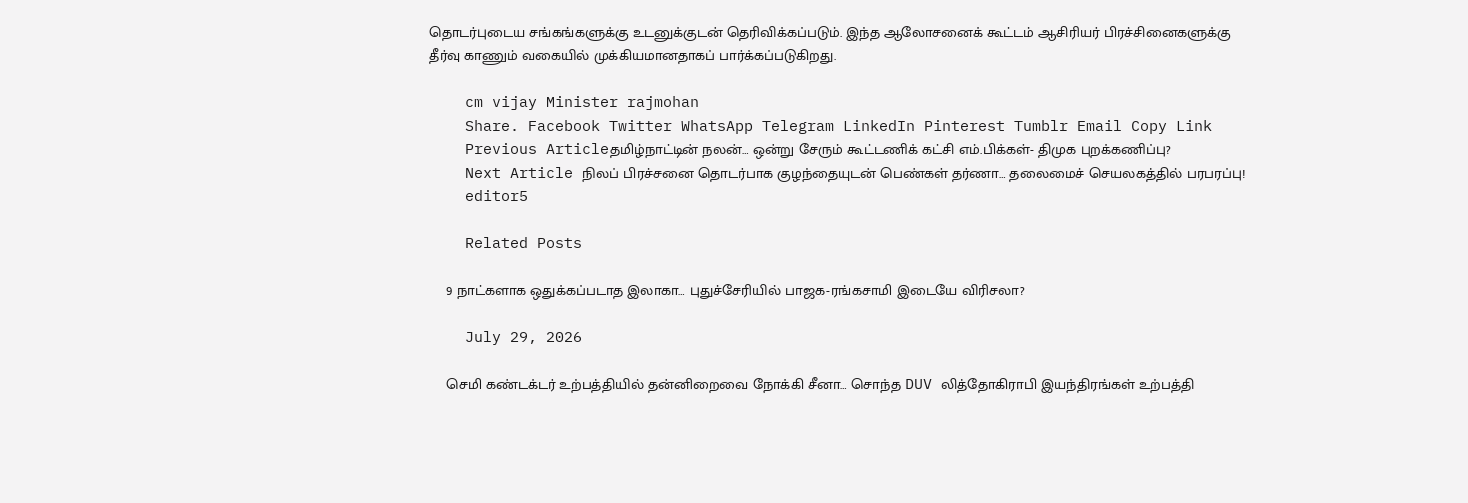தொடர்புடைய சங்கங்களுக்கு உடனுக்குடன் தெரிவிக்கப்படும். இந்த ஆலோசனைக் கூட்டம் ஆசிரியர் பிரச்சினைகளுக்கு தீர்வு காணும் வகையில் முக்கியமானதாகப் பார்க்கப்படுகிறது.

    cm vijay Minister rajmohan
    Share. Facebook Twitter WhatsApp Telegram LinkedIn Pinterest Tumblr Email Copy Link
    Previous Articleதமிழ்நாட்டின் நலன்… ஒன்று சேரும் கூட்டணிக் கட்சி எம்.பிக்கள்- திமுக புறக்கணிப்பு?
    Next Article நிலப் பிரச்சனை தொடர்பாக குழந்தையுடன் பெண்கள் தர்ணா… தலைமைச் செயலகத்தில் பரபரப்பு!
    editor5

    Related Posts

    9 நாட்களாக ஒதுக்கப்படாத இலாகா… புதுச்சேரியில் பாஜக-ரங்கசாமி இடையே விரிசலா?

    July 29, 2026

    செமி கண்டக்டர் உற்பத்தியில் தன்னிறைவை நோக்கி சீனா… சொந்த DUV லித்தோகிராபி இயந்திரங்கள் உற்பத்தி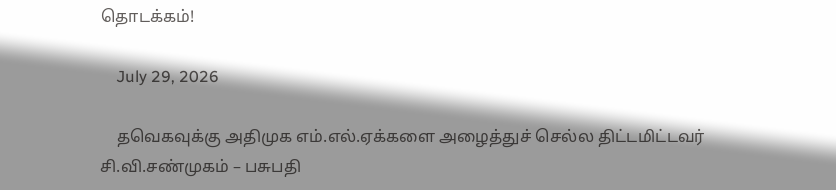தொடக்கம்!

    July 29, 2026

    தவெகவுக்கு அதிமுக எம்.எல்.ஏக்களை அழைத்துச் செல்ல திட்டமிட்டவர் சி.வி.சண்முகம் – பசுபதி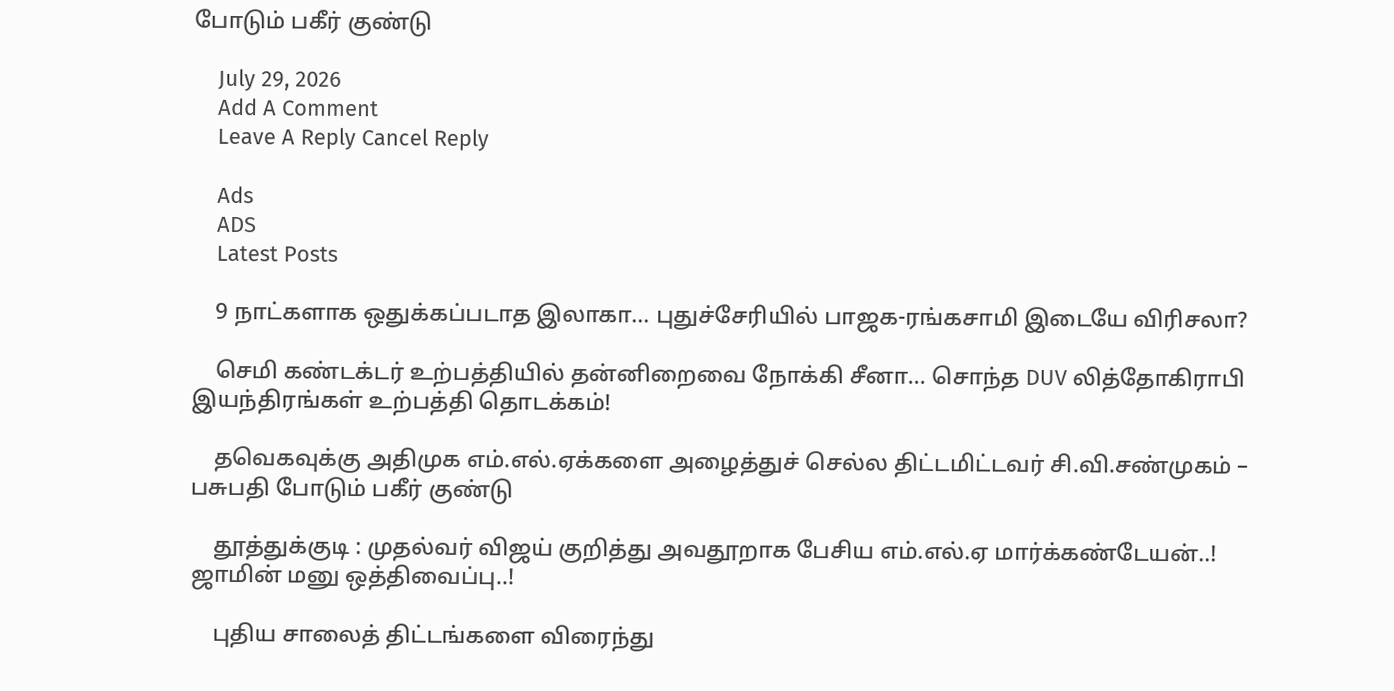போடும் பகீர் குண்டு

    July 29, 2026
    Add A Comment
    Leave A Reply Cancel Reply

    Ads
    ADS
    Latest Posts

    9 நாட்களாக ஒதுக்கப்படாத இலாகா… புதுச்சேரியில் பாஜக-ரங்கசாமி இடையே விரிசலா?

    செமி கண்டக்டர் உற்பத்தியில் தன்னிறைவை நோக்கி சீனா… சொந்த DUV லித்தோகிராபி இயந்திரங்கள் உற்பத்தி தொடக்கம்!

    தவெகவுக்கு அதிமுக எம்.எல்.ஏக்களை அழைத்துச் செல்ல திட்டமிட்டவர் சி.வி.சண்முகம் – பசுபதி போடும் பகீர் குண்டு

    தூத்துக்குடி : முதல்வர் விஜய் குறித்து அவதூறாக பேசிய எம்.எல்.ஏ மார்க்கண்டேயன்..! ஜாமின் மனு ஒத்திவைப்பு..!

    புதிய சாலைத் திட்டங்களை விரைந்து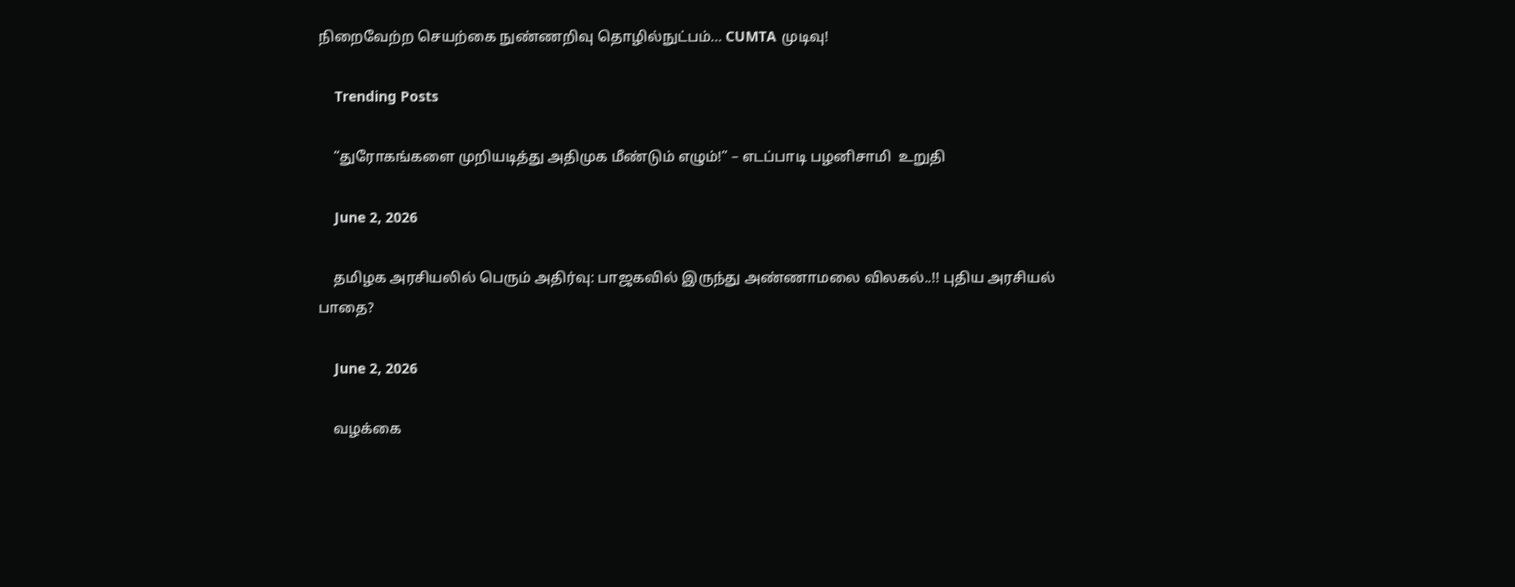நிறைவேற்ற செயற்கை நுண்ணறிவு தொழில்நுட்பம்… CUMTA முடிவு!

    Trending Posts

    “துரோகங்களை முறியடித்து அதிமுக மீண்டும் எழும்!” – எடப்பாடி பழனிசாமி  உறுதி

    June 2, 2026

    தமிழக அரசியலில் பெரும் அதிர்வு: பாஜகவில் இருந்து அண்ணாமலை விலகல்..!! புதிய அரசியல் பாதை?

    June 2, 2026

    வழக்கை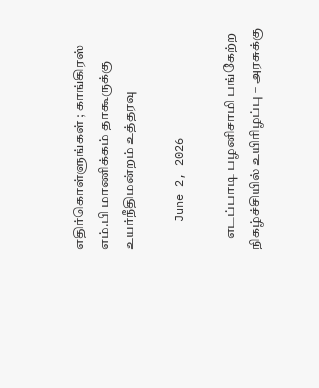எதிர்கொள்ளுங்கள் ; காங்கிரஸ் எம்.பி மாணிக்கம் தாகூருக்கு உயர்நீதிமன்றம் உத்தரவு

    June 2, 2026

    எடப்பாடி பழனிசாமி பங்கேற்ற நிகழ்ச்சியில் உயிரிழப்பு – அரசுக்கு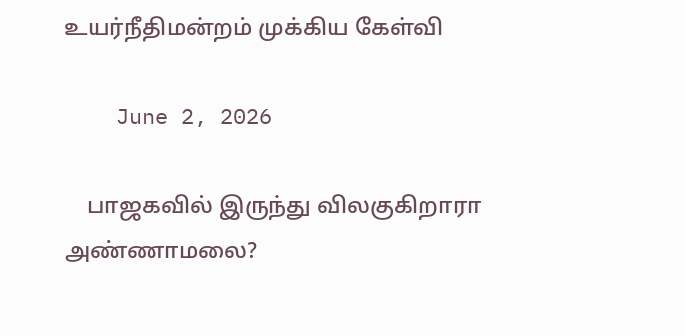உயர்நீதிமன்றம் முக்கிய கேள்வி

    June 2, 2026

    பாஜகவில் இருந்து விலகுகிறாரா அண்ணாமலை?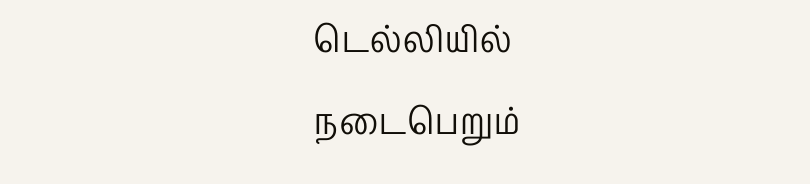டெல்லியில் நடைபெறும்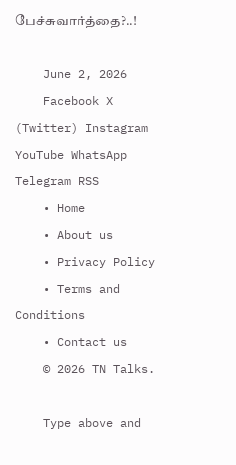பேச்சுவார்த்தை?..!

    June 2, 2026
    Facebook X (Twitter) Instagram YouTube WhatsApp Telegram RSS
    • Home
    • About us
    • Privacy Policy
    • Terms and Conditions
    • Contact us
    © 2026 TN Talks.

    Type above and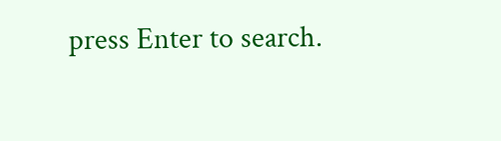press Enter to search.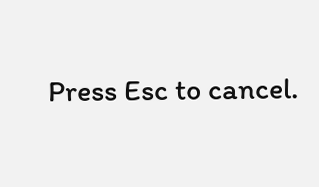Press Esc to cancel.